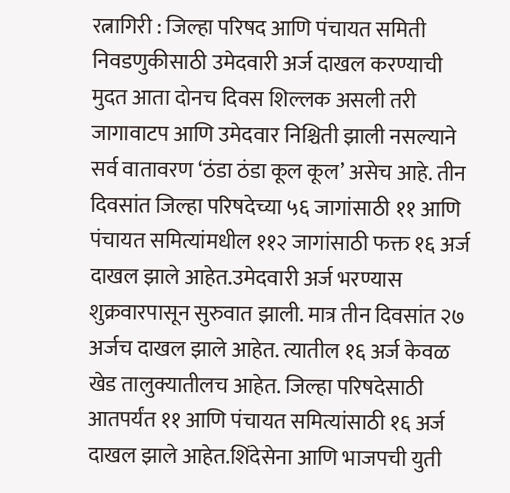रत्नागिरी : जिल्हा परिषद आणि पंचायत समिती निवडणुकीसाठी उमेदवारी अर्ज दाखल करण्याची मुदत आता दोनच दिवस शिल्लक असली तरी जागावाटप आणि उमेदवार निश्चिती झाली नसल्याने सर्व वातावरण ‘ठंडा ठंडा कूल कूल’ असेच आहे. तीन दिवसांत जिल्हा परिषदेच्या ५६ जागांसाठी ११ आणि पंचायत समित्यांमधील ११२ जागांसाठी फक्त १६ अर्ज दाखल झाले आहेत.उमेदवारी अर्ज भरण्यास शुक्रवारपासून सुरुवात झाली. मात्र तीन दिवसांत २७ अर्जच दाखल झाले आहेत. त्यातील १६ अर्ज केवळ खेड तालुक्यातीलच आहेत. जिल्हा परिषदेसाठी आतपर्यंत ११ आणि पंचायत समित्यांसाठी १६ अर्ज दाखल झाले आहेत.शिंदेसेना आणि भाजपची युती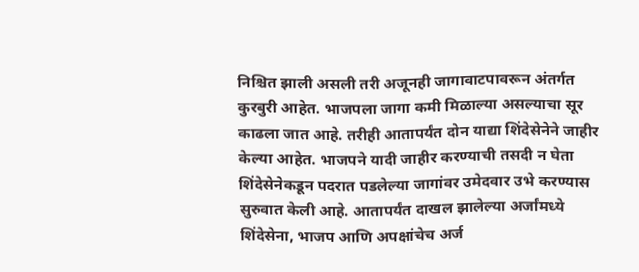निश्चित झाली असली तरी अजूनही जागावाटपावरून अंतर्गत कुरबुरी आहेत. भाजपला जागा कमी मिळाल्या असल्याचा सूर काढला जात आहे. तरीही आतापर्यंत दोन याद्या शिंदेसेनेने जाहीर केल्या आहेत. भाजपने यादी जाहीर करण्याची तसदी न घेता शिंदेसेनेकडून पदरात पडलेल्या जागांवर उमेदवार उभे करण्यास सुरुवात केली आहे. आतापर्यंत दाखल झालेल्या अर्जांमध्ये शिंदेसेना, भाजप आणि अपक्षांचेच अर्ज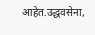आहेत.उद्धवसेना,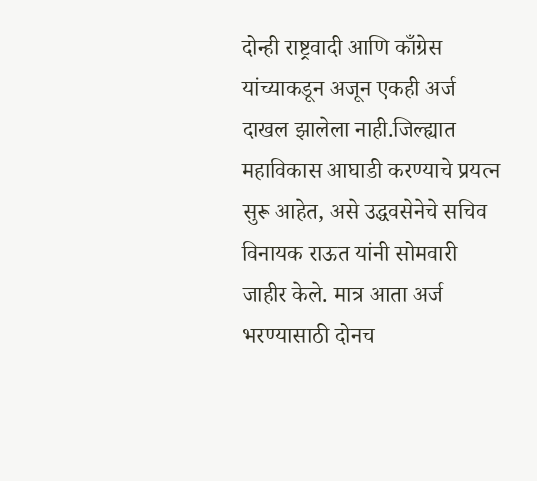दोन्ही राष्ट्रवादी आणि काँग्रेस यांच्याकडून अजून एकही अर्ज दाखल झालेला नाही.जिल्ह्यात महाविकास आघाडी करण्याचे प्रयत्न सुरू आहेत, असे उद्धवसेनेचे सचिव विनायक राऊत यांनी सोमवारी जाहीर केले. मात्र आता अर्ज भरण्यासाठी दोनच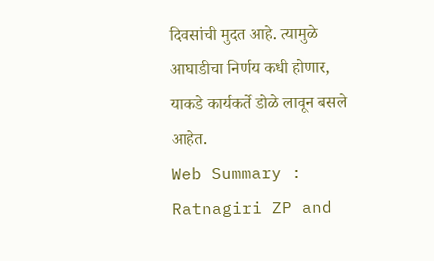दिवसांची मुदत आहे. त्यामुळे आघाडीचा निर्णय कधी होणार, याकडे कार्यकर्ते डोळे लावून बसले आहेत.
Web Summary : Ratnagiri ZP and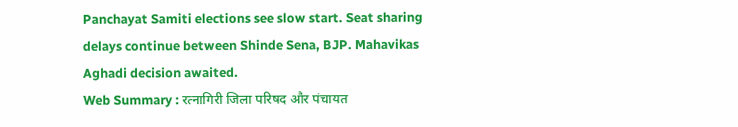Panchayat Samiti elections see slow start. Seat sharing delays continue between Shinde Sena, BJP. Mahavikas Aghadi decision awaited.
Web Summary : रत्नागिरी जिला परिषद और पंचायत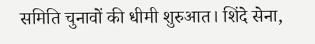समिति चुनावों की धीमी शुरुआत। शिंदे सेना,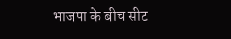भाजपा के बीच सीट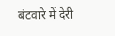बंटवारे में देरी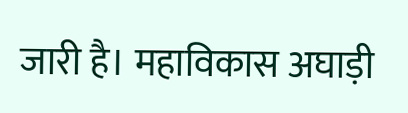जारी है। महाविकास अघाड़ी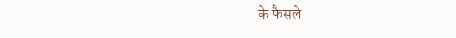के फैसले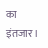का इंतजार।